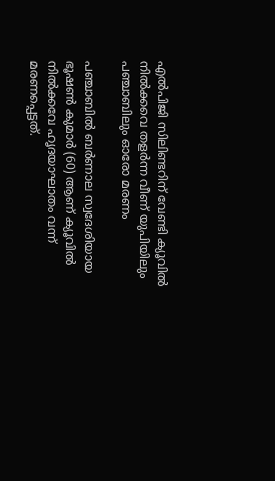എല്‍പിജി സിലിണ്ടറിന് വേണ്ടി ക്യൂവില്‍ നില്‍ക്കവെ തളര്‍ന്ന വീണ് യുപിയിലും പഞ്ചാബിലും ഓരോ മരണം

പഞ്ചാബില്‍ ബര്‍ണാല സ്വദേശിയായ ഭൂഷണ്‍ കുമാര്‍ (60) ആണ് ക്യൂവില്‍ നില്‍ക്കവേ ഹൃദയാഘാതം വന്ന് മരണപ്പെട്ടത്.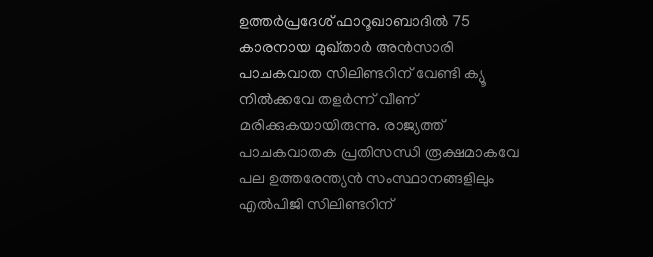ഉത്തര്‍പ്രദേശ് ഫാറൂഖാബാദില്‍ 75 കാരനായ മുഖ്താര്‍ അന്‍സാരി പാചകവാത സിലിണ്ടറിന് വേണ്ടി ക്യൂ നില്‍ക്കവേ തളര്‍ന്ന് വീണ് മരിക്കുകയായിരുന്നു. രാജ്യത്ത് പാചകവാതക പ്രതിസന്ധി രൂക്ഷമാകവേ പല ഉത്തരേന്ത്യന്‍ സംസ്ഥാനങ്ങളിലും എല്‍പിജി സിലിണ്ടറിന്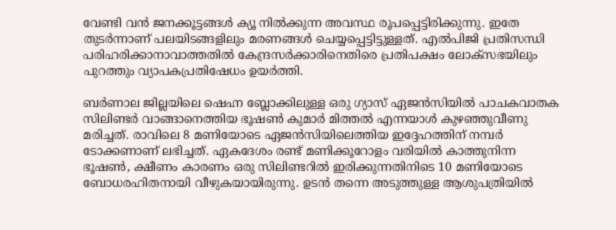വേണ്ടി വന്‍ ജനക്കൂട്ടങ്ങള്‍ ക്യൂ നില്‍ക്കുന്ന അവസ്ഥ രൂപപ്പെട്ടിരിക്കുന്നു. ഇതേ തുടര്‍ന്നാണ് പലയിടങ്ങളിലും മരണങ്ങള്‍ ചെയ്യപ്പെട്ടിട്ടുള്ളത്. എല്‍പിജി പ്രതിസന്ധി പരിഹരിക്കാനാവാത്തതില്‍ കേന്ദ്രസര്‍ക്കാരിനെതിരെ പ്രതിപക്ഷം ലോക്സഭയിലും പുറത്തും വ്യാപകപ്രതിഷേധം ഉയര്‍ത്തി.

ബര്‍ണാല ജില്ലയിലെ ഷെഹ്ന ബ്ലോക്കിലുള്ള ഒരു ഗ്യാസ് ഏജന്‍സിയില്‍ പാചകവാതക സിലിണ്ടര്‍ വാങ്ങാനെത്തിയ ഭൂഷണ്‍ കുമാര്‍ മിത്തല്‍ എന്നയാള്‍ കുഴഞ്ഞുവീണു മരിച്ചത്. രാവിലെ 8 മണിയോടെ ഏജന്‍സിയിലെത്തിയ ഇദ്ദേഹത്തിന് നമ്പര്‍ ടോക്കണാണ് ലഭിച്ചത്. ഏകദേശം രണ്ട് മണിക്കൂറോളം വരിയില്‍ കാത്തുനിന്ന ഭൂഷണ്‍, ക്ഷീണം കാരണം ഒരു സിലിണ്ടറില്‍ ഇരിക്കുന്നതിനിടെ 10 മണിയോടെ ബോധരഹിതനായി വീഴുകയായിരുന്നു. ഉടന്‍ തന്നെ അടുത്തുള്ള ആശുപത്രിയില്‍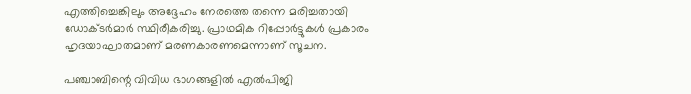എത്തിച്ചെങ്കിലും അദ്ദേഹം നേരത്തെ തന്നെ മരിച്ചതായി ഡോക്ടര്‍മാര്‍ സ്ഥിരീകരിച്ചു. പ്രാഥമിക റിപ്പോര്‍ട്ടുകള്‍ പ്രകാരം ഹൃദയാഘാതമാണ് മരണകാരണമെന്നാണ് സൂചന.

പഞ്ചാബിന്റെ വിവിധ ഭാഗങ്ങളില്‍ എല്‍പിജി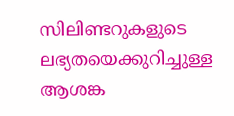സിലിണ്ടറുകളുടെ ലഭ്യതയെക്കുറിച്ചുള്ള ആശങ്ക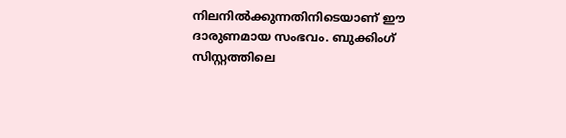നിലനില്‍ക്കുന്നതിനിടെയാണ് ഈ ദാരുണമായ സംഭവം. ബുക്കിംഗ് സിസ്റ്റത്തിലെ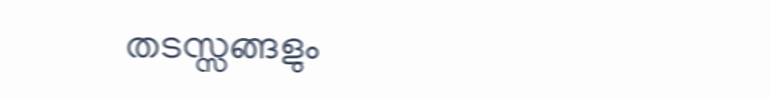തടസ്സങ്ങളും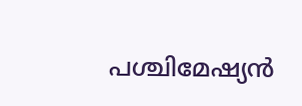പശ്ചിമേഷ്യന്‍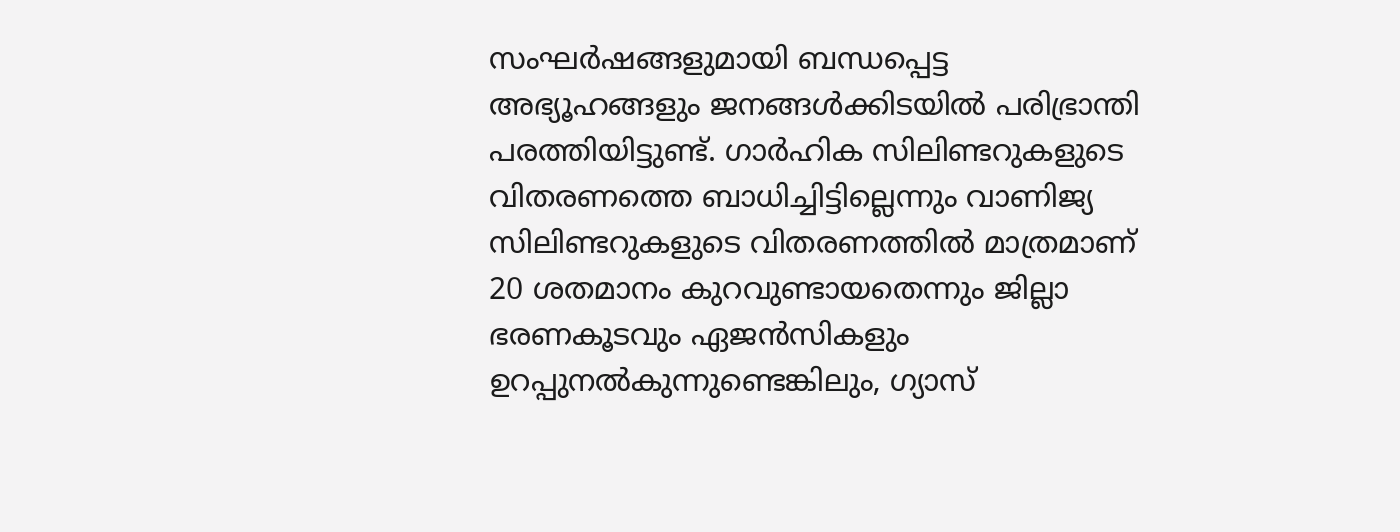സംഘര്‍ഷങ്ങളുമായി ബന്ധപ്പെട്ട അഭ്യൂഹങ്ങളും ജനങ്ങള്‍ക്കിടയില്‍ പരിഭ്രാന്തി പരത്തിയിട്ടുണ്ട്. ഗാര്‍ഹിക സിലിണ്ടറുകളുടെ വിതരണത്തെ ബാധിച്ചിട്ടില്ലെന്നും വാണിജ്യ സിലിണ്ടറുകളുടെ വിതരണത്തില്‍ മാത്രമാണ് 20 ശതമാനം കുറവുണ്ടായതെന്നും ജില്ലാ ഭരണകൂടവും ഏജന്‍സികളും ഉറപ്പുനല്‍കുന്നുണ്ടെങ്കിലും, ഗ്യാസ്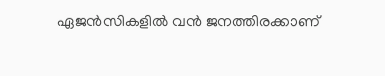ഏജന്‍സികളില്‍ വന്‍ ജനത്തിരക്കാണ്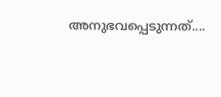അനുഭവപ്പെടുന്നത്....